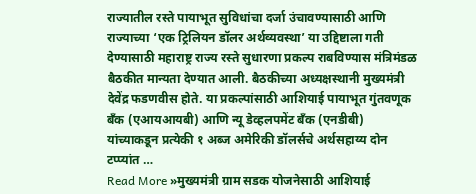राज्यातील रस्ते पायाभूत सुविधांचा दर्जा उंचावण्यासाठी आणि राज्याच्या ‘एक ट्रिलियन डॉलर अर्थव्यवस्था’ या उद्दिष्टाला गती देण्यासाठी महाराष्ट्र राज्य रस्ते सुधारणा प्रकल्प राबविण्यास मंत्रिमंडळ बैठकीत मान्यता देण्यात आली. बैठकीच्या अध्यक्षस्थानी मुख्यमंत्री देवेंद्र फडणवीस होते. या प्रकल्पांसाठी आशियाई पायाभूत गुंतवणूक बँक (एआयआयबी) आणि न्यू डेव्हलपमेंट बँक (एनडीबी) यांच्याकडून प्रत्येकी १ अब्ज अमेरिकी डॉलर्सचे अर्थसहाय्य दोन टप्प्यांत …
Read More »मुख्यमंत्री ग्राम सडक योजनेसाठी आशियाई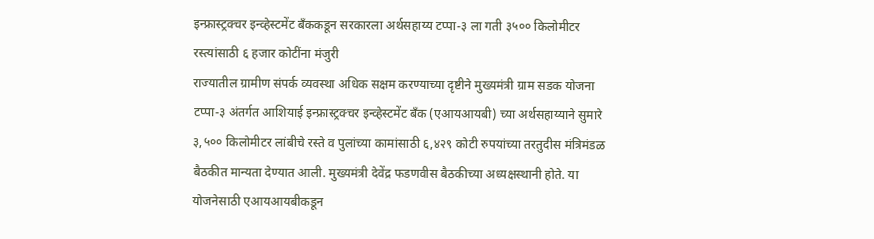इन्फ्रास्ट्रक्चर इन्व्हेस्टमेंट बँककडून सरकारला अर्थसहाय्य टप्पा-३ ला गती ३५०० किलोमीटर रस्त्यांसाठी ६ हजार कोटींना मंजुरी
राज्यातील ग्रामीण संपर्क व्यवस्था अधिक सक्षम करण्याच्या दृष्टीने मुख्यमंत्री ग्राम सडक योजना टप्पा-३ अंतर्गत आशियाई इन्फ्रास्ट्रक्चर इन्व्हेस्टमेंट बँक (एआयआयबी) च्या अर्थसहाय्याने सुमारे ३,५०० किलोमीटर लांबीचे रस्ते व पुलांच्या कामांसाठी ६,४२९ कोटी रुपयांच्या तरतुदीस मंत्रिमंडळ बैठकीत मान्यता देण्यात आली. मुख्यमंत्री देवेंद्र फडणवीस बैठकीच्या अध्यक्षस्थानी होते. या योजनेसाठी एआयआयबीकडून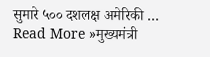सुमारे ५०० दशलक्ष अमेरिकी …
Read More »मुख्यमंत्री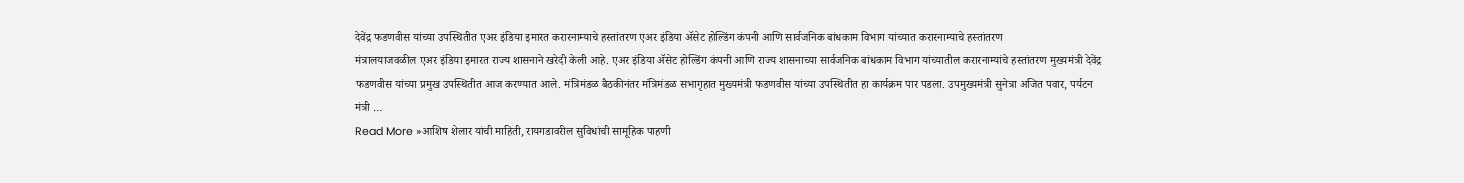देवेंद्र फडणवीस यांच्या उपस्थितीत एअर इंडिया इमारत करारनाम्याचे हस्तांतरण एअर इंडिया ॲसेट होल्डिंग कंपनी आणि सार्वजनिक बांधकाम विभाग यांच्यात करारनाम्याचे हस्तांतरण
मंत्रालयाजवळील एअर इंडिया इमारत राज्य शासनाने खरेदी केली आहे. एअर इंडिया ॲसेट होल्डिंग कंपनी आणि राज्य शासनाच्या सार्वजनिक बांधकाम विभाग यांच्यातील करारनाम्यांचे हस्तांतरण मुख्यमंत्री देवेंद्र फडणवीस यांच्या प्रमुख उपस्थितीत आज करण्यात आले. मंत्रिमंडळ बैठकीनंतर मंत्रिमंडळ सभागृहात मुख्यमंत्री फडणवीस यांच्या उपस्थितीत हा कार्यक्रम पार पडला. उपमुख्यमंत्री सुनेत्रा अजित पवार, पर्यटन मंत्री …
Read More »आशिष शेलार यांची माहिती, रायगडावरील सुविधांची सामूहिक पाहणी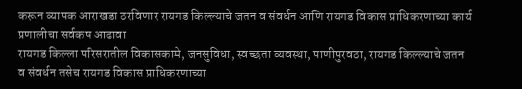करून व्यापक आराखडा ठरविणार रायगड किल्ल्याचे जतन व संवर्धन आणि रायगड विकास प्राधिकरणाच्या कार्य प्रणालीचा सर्वकष आढावा
रायगड किल्ला परिसरातील विकासकामे, जनसुविधा, स्वच्छता व्यवस्था, पाणीपुरवठा, रायगड किल्ल्याचे जतन व संवर्धन तसेच रायगड विकास प्राधिकरणाच्या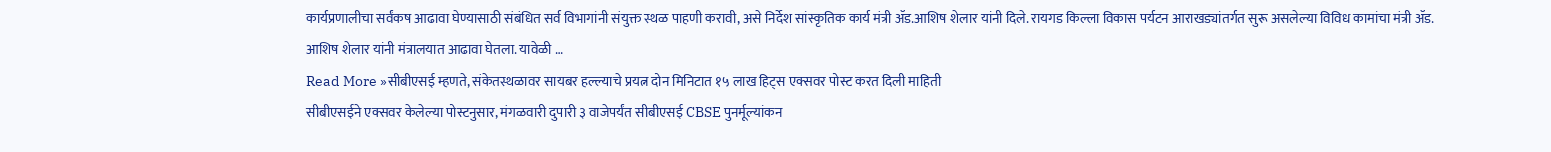कार्यप्रणालीचा सर्वंकष आढावा घेण्यासाठी संबंधित सर्व विभागांनी संयुक्त स्थळ पाहणी करावी, असे निर्देश सांस्कृतिक कार्य मंत्री ॲड.आशिष शेलार यांनी दिले. रायगड किल्ला विकास पर्यटन आराखड्यांतर्गत सुरू असलेल्या विविध कामांचा मंत्री ॲड. आशिष शेलार यांनी मंत्रालयात आढावा घेतला. यावेळी …
Read More »सीबीएसई म्हणते, संकेतस्थळावर सायबर हल्ल्याचे प्रयत्न दोन मिनिटात १५ लाख हिट्स एक्सवर पोस्ट करत दिली माहिती
सीबीएसईने एक्सवर केलेल्या पोस्टनुसार, मंगळवारी दुपारी ३ वाजेपर्यंत सीबीएसई CBSE पुनर्मूल्यांकन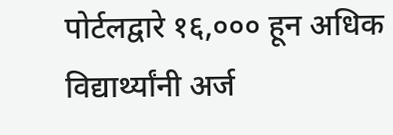पोर्टलद्वारे १६,००० हून अधिक विद्यार्थ्यांनी अर्ज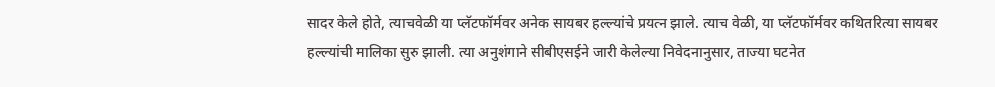सादर केले होते, त्याचवेळी या प्लॅटफॉर्मवर अनेक सायबर हल्ल्यांचे प्रयत्न झाले. त्याच वेळी, या प्लॅटफॉर्मवर कथितरित्या सायबर हल्ल्यांची मालिका सुरु झाली. त्या अनुशंगाने सीबीएसईने जारी केलेल्या निवेदनानुसार, ताज्या घटनेत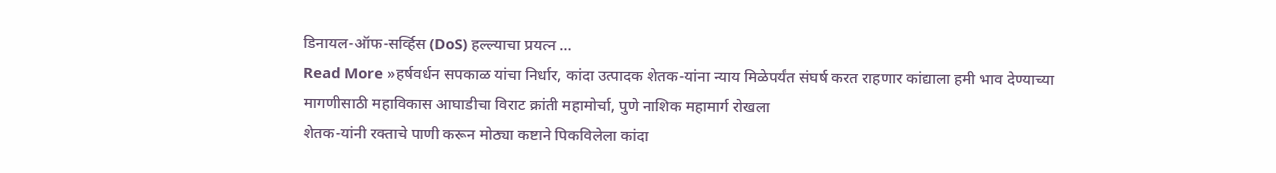डिनायल-ऑफ-सर्व्हिस (DoS) हल्ल्याचा प्रयत्न …
Read More »हर्षवर्धन सपकाळ यांचा निर्धार, कांदा उत्पादक शेतक-यांना न्याय मिळेपर्यंत संघर्ष करत राहणार कांद्याला हमी भाव देण्याच्या मागणीसाठी महाविकास आघाडीचा विराट क्रांती महामोर्चा, पुणे नाशिक महामार्ग रोखला
शेतक-यांनी रक्ताचे पाणी करून मोठ्या कष्टाने पिकविलेला कांदा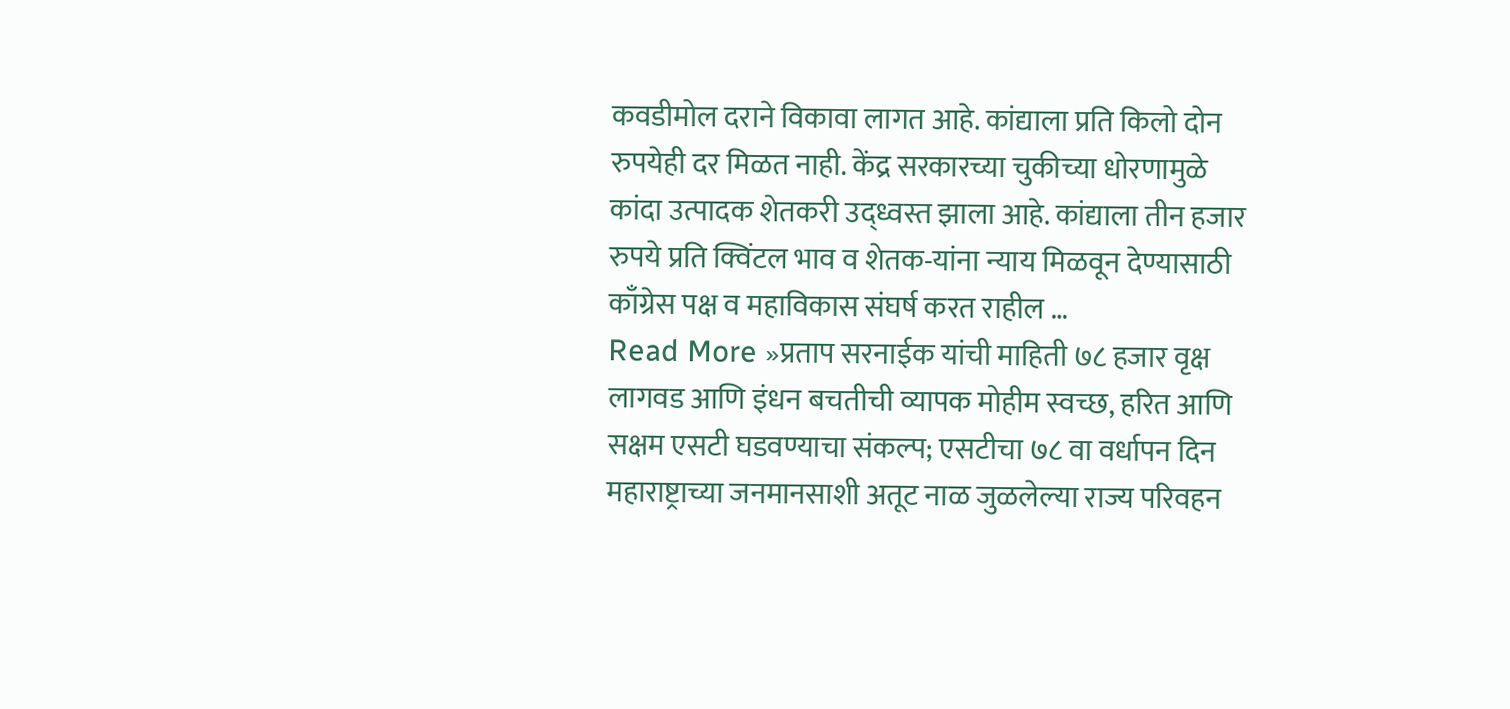कवडीमोल दराने विकावा लागत आहे. कांद्याला प्रति किलो दोन रुपयेही दर मिळत नाही. केंद्र सरकारच्या चुकीच्या धोरणामुळे कांदा उत्पादक शेतकरी उद्ध्वस्त झाला आहे. कांद्याला तीन हजार रुपये प्रति क्विंटल भाव व शेतक-यांना न्याय मिळवून देण्यासाठी काँग्रेस पक्ष व महाविकास संघर्ष करत राहील …
Read More »प्रताप सरनाईक यांची माहिती ७८ हजार वृक्ष लागवड आणि इंधन बचतीची व्यापक मोहीम स्वच्छ, हरित आणि सक्षम एसटी घडवण्याचा संकल्प; एसटीचा ७८ वा वर्धापन दिन
महाराष्ट्राच्या जनमानसाशी अतूट नाळ जुळलेल्या राज्य परिवहन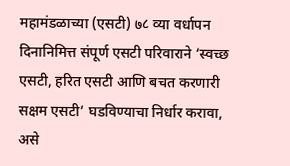महामंडळाच्या (एसटी) ७८ व्या वर्धापन दिनानिमित्त संपूर्ण एसटी परिवाराने ‘स्वच्छ एसटी, हरित एसटी आणि बचत करणारी सक्षम एसटी’ घडविण्याचा निर्धार करावा, असे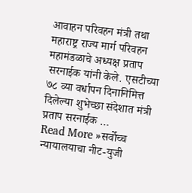आवाहन परिवहन मंत्री तथा महाराष्ट्र राज्य मार्ग परिवहन महामंडळाचे अध्यक्ष प्रताप सरनाईक यांनी केले. एसटीच्या ७८ व्या वर्धापन दिनानिमित्त दिलेल्या शुभेच्छा संदेशात मंत्री प्रताप सरनाईक …
Read More »सर्वोच्च न्यायालयाचा नीट-युजी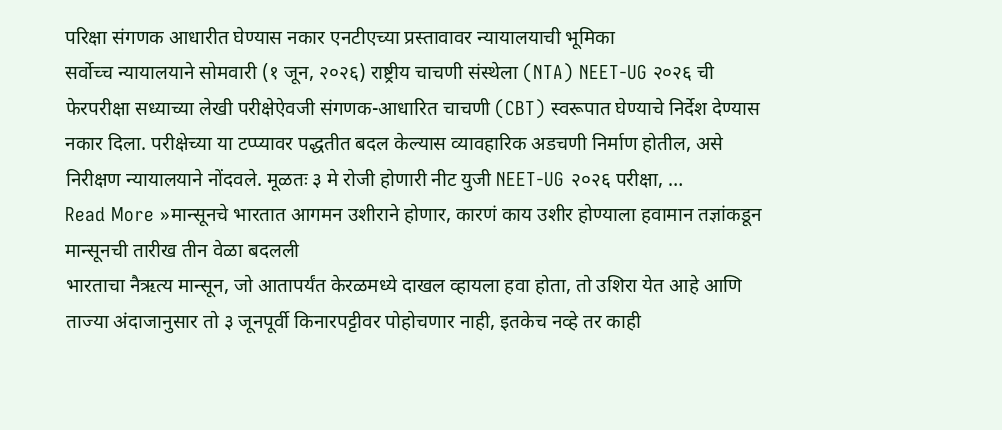परिक्षा संगणक आधारीत घेण्यास नकार एनटीएच्या प्रस्तावावर न्यायालयाची भूमिका
सर्वोच्च न्यायालयाने सोमवारी (१ जून, २०२६) राष्ट्रीय चाचणी संस्थेला (NTA) NEET-UG २०२६ ची फेरपरीक्षा सध्याच्या लेखी परीक्षेऐवजी संगणक-आधारित चाचणी (CBT) स्वरूपात घेण्याचे निर्देश देण्यास नकार दिला. परीक्षेच्या या टप्प्यावर पद्धतीत बदल केल्यास व्यावहारिक अडचणी निर्माण होतील, असे निरीक्षण न्यायालयाने नोंदवले. मूळतः ३ मे रोजी होणारी नीट युजी NEET-UG २०२६ परीक्षा, …
Read More »मान्सूनचे भारतात आगमन उशीराने होणार, कारणं काय उशीर होण्याला हवामान तज्ञांकडून मान्सूनची तारीख तीन वेळा बदलली
भारताचा नैऋत्य मान्सून, जो आतापर्यंत केरळमध्ये दाखल व्हायला हवा होता, तो उशिरा येत आहे आणि ताज्या अंदाजानुसार तो ३ जूनपूर्वी किनारपट्टीवर पोहोचणार नाही, इतकेच नव्हे तर काही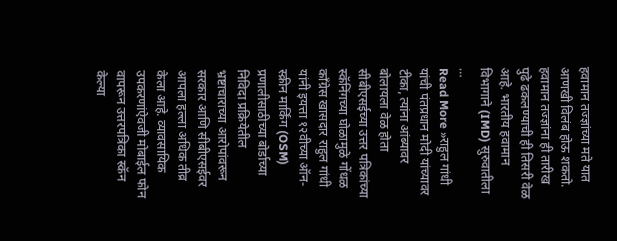हवामान तज्ज्ञांच्या मते यात आणखी विलंब होऊ शकतो. हवामान तज्ज्ञांना ही तारीख पुढे ढकलण्याची ही तिसरी वेळ आहे. भारतीय हवामान विभागाने (IMD) सुरुवातीला …
Read More »राहुल गांधी यांची पंतप्रधान मोदी यांच्यावर टीका, त्यांना आंब्यावर बोलायला वेळ होता सीबीएसईच्या उत्तर पत्रिकांच्या स्कॅनिंगच्या घोळामुळे गोंधळ
काँग्रेस खासदार राहुल गांधी यांनी इयत्ता १२वीच्या ऑन-स्क्रीन मार्किंग (OSM) प्रणालीसाठीच्या बोर्डाच्या निविदा प्रक्रियेतील भ्रष्टाचाराच्या आरोपांवरून सरकार आणि सीबीएसईवर आपला हल्ला अधिक तीव्र केला आहे. व्यावसायिक उपकरणांऐवजी मोबाईल फोन वापरून उत्तरपत्रिका स्कॅन केल्या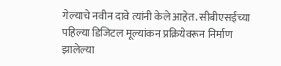गेल्याचे नवीन दावे त्यांनी केले आहेत. सीबीएसईच्या पहिल्या डिजिटल मूल्यांकन प्रक्रियेवरून निर्माण झालेल्या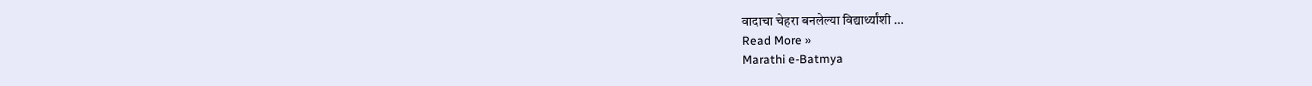वादाचा चेहरा बनलेल्या विद्यार्थ्यांशी …
Read More »
Marathi e-Batmya